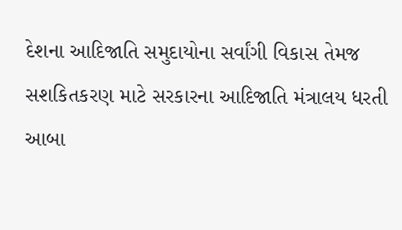દેશના આદિજાતિ સમુદાયોના સર્વાંગી વિકાસ તેમજ સશકિતકરણ માટે સરકારના આદિજાતિ મંત્રાલય ધરતી આબા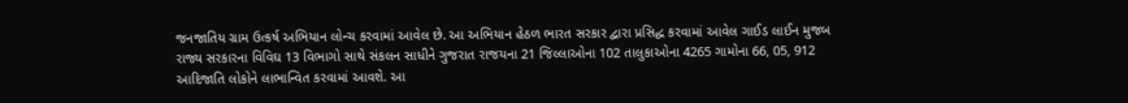જનજાતિય ગ્રામ ઉત્કર્ષ અભિયાન લોન્ચ કરવામાં આવેલ છે. આ અભિયાન હેઠળ ભારત સરકાર દ્વારા પ્રસિદ્ધ કરવામાં આવેલ ગાઈડ લાઈન મુજબ રાજ્ય સરકારના વિવિઘ 13 વિભાગો સાથે સંકલન સાધીને ગુજરાત રાજયના 21 જિલ્લાઓના 102 તાલુકાઓના 4265 ગામોના 66, 05, 912 આદિજાતિ લોકોને લાભાન્વિત કરવામાં આવશે. આ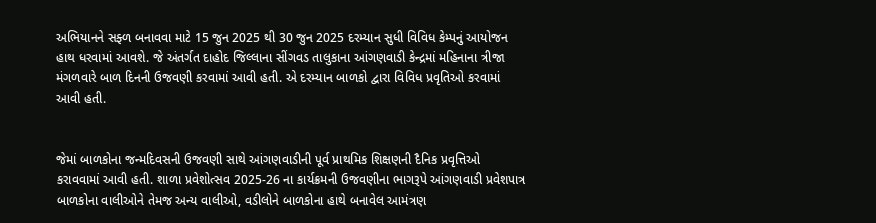અભિયાનને સફ્ળ બનાવવા માટે 15 જુન 2025 થી 30 જુન 2025 દરમ્યાન સુધી વિવિધ કેમ્પનું આયોજન હાથ ધરવામાં આવશે. જે અંતર્ગત દાહોદ જિલ્લાના સીંગવડ તાલુકાના આંગણવાડી કેન્દ્રમાં મહિનાના ત્રીજા મંગળવારે બાળ દિનની ઉજવણી કરવામાં આવી હતી. એ દરમ્યાન બાળકો દ્વારા વિવિધ પ્રવૃતિઓ કરવામાં આવી હતી.


જેમાં બાળકોના જન્મદિવસની ઉજવણી સાથે આંગણવાડીની પૂર્વ પ્રાથમિક શિક્ષણની દૈનિક પ્રવૃત્તિઓ કરાવવામાં આવી હતી. શાળા પ્રવેશોત્સવ 2025-26 ના કાર્યક્રમની ઉજવણીના ભાગરૂપે આંગણવાડી પ્રવેશપાત્ર બાળકોના વાલીઓને તેમજ અન્ય વાલીઓ, વડીલોને બાળકોના હાથે બનાવેલ આમંત્રણ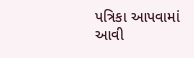પત્રિકા આપવામાં આવી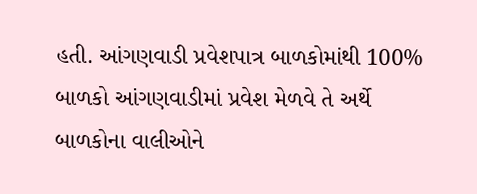હતી. આંગણવાડી પ્રવેશપાત્ર બાળકોમાંથી 100% બાળકો આંગણવાડીમાં પ્રવેશ મેળવે તે અર્થે બાળકોના વાલીઓને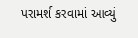પરામર્શ કરવામાં આવ્યું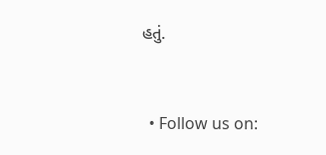હતું.


  • Follow us on: